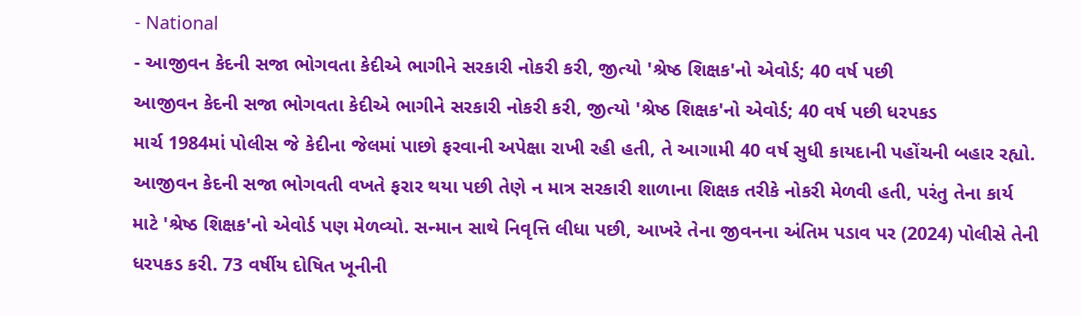- National
- આજીવન કેદની સજા ભોગવતા કેદીએ ભાગીને સરકારી નોકરી કરી, જીત્યો 'શ્રેષ્ઠ શિક્ષક'નો એવોર્ડ; 40 વર્ષ પછી
આજીવન કેદની સજા ભોગવતા કેદીએ ભાગીને સરકારી નોકરી કરી, જીત્યો 'શ્રેષ્ઠ શિક્ષક'નો એવોર્ડ; 40 વર્ષ પછી ધરપકડ
માર્ચ 1984માં પોલીસ જે કેદીના જેલમાં પાછો ફરવાની અપેક્ષા રાખી રહી હતી, તે આગામી 40 વર્ષ સુધી કાયદાની પહોંચની બહાર રહ્યો. આજીવન કેદની સજા ભોગવતી વખતે ફરાર થયા પછી તેણે ન માત્ર સરકારી શાળાના શિક્ષક તરીકે નોકરી મેળવી હતી, પરંતુ તેના કાર્ય માટે 'શ્રેષ્ઠ શિક્ષક'નો એવોર્ડ પણ મેળવ્યો. સન્માન સાથે નિવૃત્તિ લીધા પછી, આખરે તેના જીવનના અંતિમ પડાવ પર (2024) પોલીસે તેની ધરપકડ કરી. 73 વર્ષીય દોષિત ખૂનીની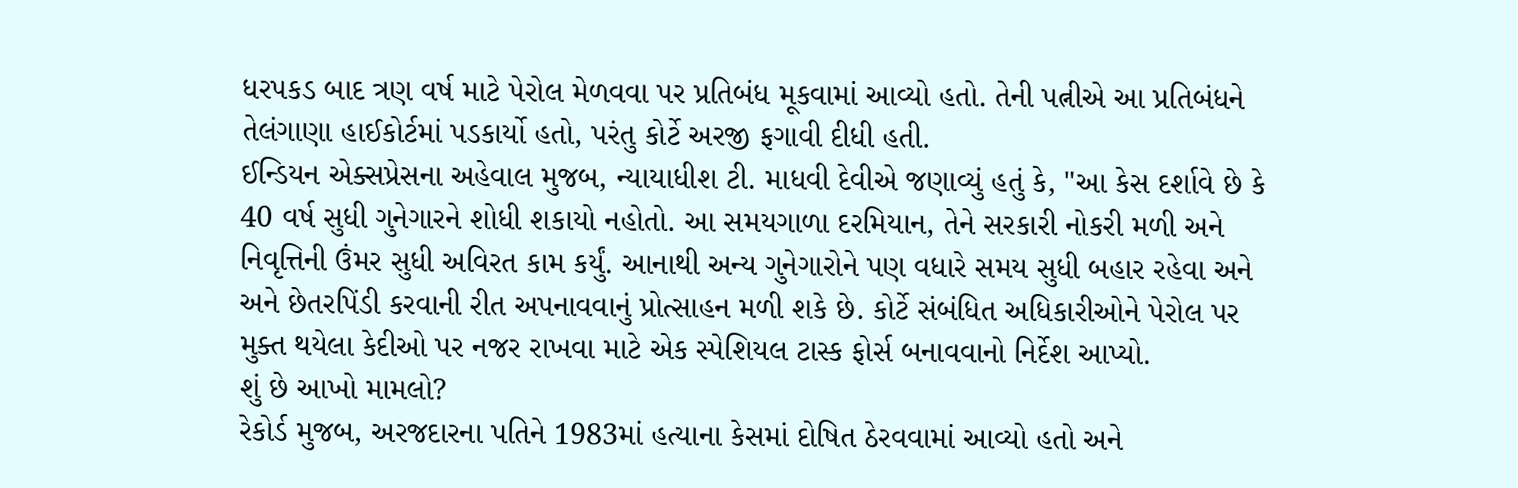ધરપકડ બાદ ત્રણ વર્ષ માટે પેરોલ મેળવવા પર પ્રતિબંધ મૂકવામાં આવ્યો હતો. તેની પત્નીએ આ પ્રતિબંધને તેલંગાણા હાઈકોર્ટમાં પડકાર્યો હતો, પરંતુ કોર્ટે અરજી ફગાવી દીધી હતી.
ઈન્ડિયન એક્સપ્રેસના અહેવાલ મુજબ, ન્યાયાધીશ ટી. માધવી દેવીએ જણાવ્યું હતું કે, "આ કેસ દર્શાવે છે કે 40 વર્ષ સુધી ગુનેગારને શોધી શકાયો નહોતો. આ સમયગાળા દરમિયાન, તેને સરકારી નોકરી મળી અને નિવૃત્તિની ઉંમર સુધી અવિરત કામ કર્યું. આનાથી અન્ય ગુનેગારોને પણ વધારે સમય સુધી બહાર રહેવા અને અને છેતરપિંડી કરવાની રીત અપનાવવાનું પ્રોત્સાહન મળી શકે છે. કોર્ટે સંબંધિત અધિકારીઓને પેરોલ પર મુક્ત થયેલા કેદીઓ પર નજર રાખવા માટે એક સ્પેશિયલ ટાસ્ક ફોર્સ બનાવવાનો નિર્દેશ આપ્યો.
શું છે આખો મામલો?
રેકોર્ડ મુજબ, અરજદારના પતિને 1983માં હત્યાના કેસમાં દોષિત ઠેરવવામાં આવ્યો હતો અને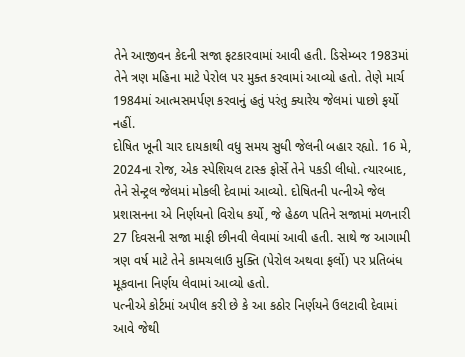તેને આજીવન કેદની સજા ફટકારવામાં આવી હતી. ડિસેમ્બર 1983માં તેને ત્રણ મહિના માટે પેરોલ પર મુક્ત કરવામાં આવ્યો હતો. તેણે માર્ચ 1984માં આત્મસમર્પણ કરવાનું હતું પરંતુ ક્યારેય જેલમાં પાછો ફર્યો નહીં.
દોષિત ખૂની ચાર દાયકાથી વધુ સમય સુધી જેલની બહાર રહ્યો. 16 મે, 2024ના રોજ, એક સ્પેશિયલ ટાસ્ક ફોર્સે તેને પકડી લીધો. ત્યારબાદ, તેને સેન્ટ્રલ જેલમાં મોકલી દેવામાં આવ્યો. દોષિતની પત્નીએ જેલ પ્રશાસનના એ નિર્ણયનો વિરોધ કર્યો, જે હેઠળ પતિને સજામાં મળનારી 27 દિવસની સજા માફી છીનવી લેવામાં આવી હતી. સાથે જ આગામી ત્રણ વર્ષ માટે તેને કામચલાઉ મુક્તિ (પેરોલ અથવા ફર્લો) પર પ્રતિબંધ મૂકવાના નિર્ણય લેવામાં આવ્યો હતો.
પત્નીએ કોર્ટમાં અપીલ કરી છે કે આ કઠોર નિર્ણયને ઉલટાવી દેવામાં આવે જેથી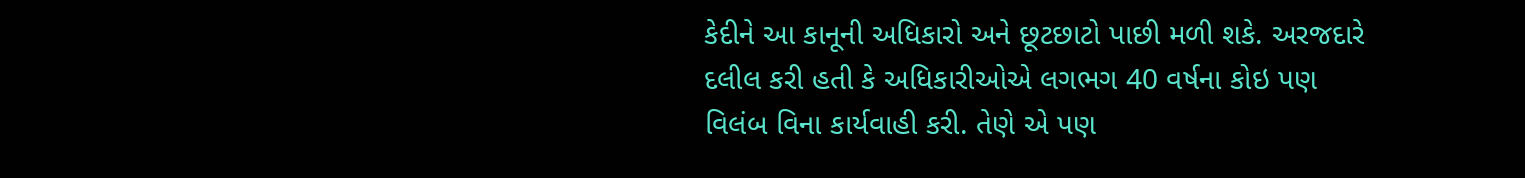કેદીને આ કાનૂની અધિકારો અને છૂટછાટો પાછી મળી શકે. અરજદારે દલીલ કરી હતી કે અધિકારીઓએ લગભગ 40 વર્ષના કોઇ પણ વિલંબ વિના કાર્યવાહી કરી. તેણે એ પણ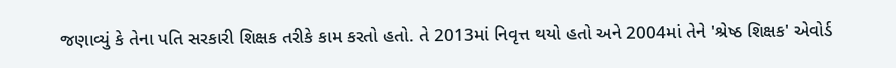જણાવ્યું કે તેના પતિ સરકારી શિક્ષક તરીકે કામ કરતો હતો. તે 2013માં નિવૃત્ત થયો હતો અને 2004માં તેને 'શ્રેષ્ઠ શિક્ષક' એવોર્ડ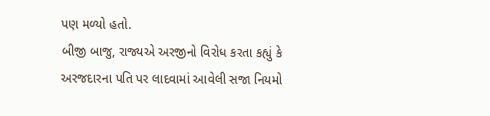પણ મળ્યો હતો.
બીજી બાજુ, રાજ્યએ અરજીનો વિરોધ કરતા કહ્યું કે અરજદારના પતિ પર લાદવામાં આવેલી સજા નિયમો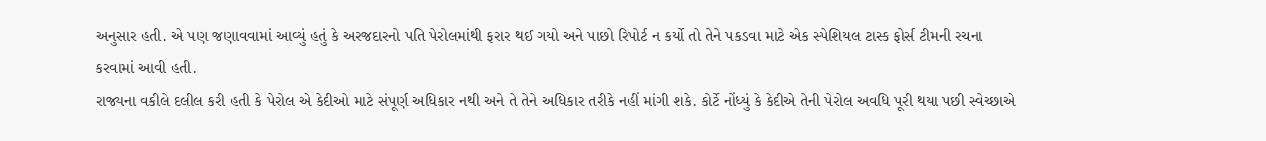અનુસાર હતી. એ પણ જણાવવામાં આવ્યું હતું કે અરજદારનો પતિ પેરોલમાંથી ફરાર થઈ ગયો અને પાછો રિપોર્ટ ન કર્યો તો તેને પકડવા માટે એક સ્પેશિયલ ટાસ્ક ફોર્સ ટીમની રચના કરવામાં આવી હતી.
રાજ્યના વકીલે દલીલ કરી હતી કે પેરોલ એ કેદીઓ માટે સંપૂર્ણ અધિકાર નથી અને તે તેને અધિકાર તરીકે નહીં માંગી શકે. કોર્ટે નોંધ્યું કે કેદીએ તેની પેરોલ અવધિ પૂરી થયા પછી સ્વેચ્છાએ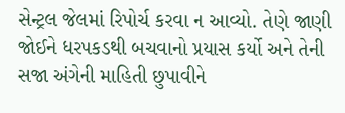સેન્ટ્રલ જેલમાં રિપોર્ચ કરવા ન આવ્યો. તેણે જાણી જોઈને ધરપકડથી બચવાનો પ્રયાસ કર્યો અને તેની સજા અંગેની માહિતી છુપાવીને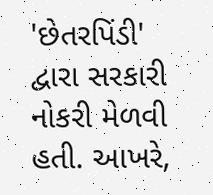'છેતરપિંડી' દ્વારા સરકારી નોકરી મેળવી હતી. આખરે,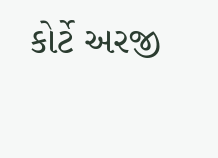કોર્ટે અરજી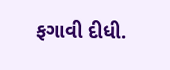ફગાવી દીધી.